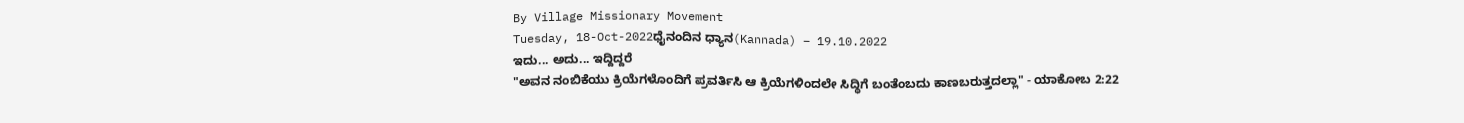By Village Missionary Movement
Tuesday, 18-Oct-2022ಧೈನಂದಿನ ಧ್ಯಾನ(Kannada) – 19.10.2022
ಇದು... ಅದು... ಇದ್ದಿದ್ದರೆ
"ಅವನ ನಂಬಿಕೆಯು ಕ್ರಿಯೆಗಳೊಂದಿಗೆ ಪ್ರವರ್ತಿಸಿ ಆ ಕ್ರಿಯೆಗಳಿಂದಲೇ ಸಿದ್ಧಿಗೆ ಬಂತೆಂಬದು ಕಾಣಬರುತ್ತದಲ್ಲಾ" - ಯಾಕೋಬ 2:22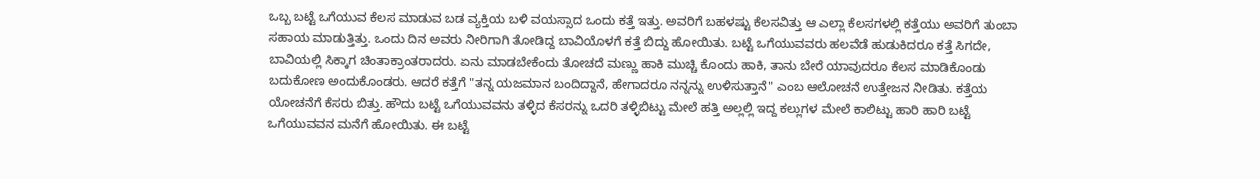ಒಬ್ಬ ಬಟ್ಟೆ ಒಗೆಯುವ ಕೆಲಸ ಮಾಡುವ ಬಡ ವ್ಯಕ್ತಿಯ ಬಳಿ ವಯಸ್ಸಾದ ಒಂದು ಕತ್ತೆ ಇತ್ತು. ಅವರಿಗೆ ಬಹಳಷ್ಟು ಕೆಲಸವಿತ್ತು ಆ ಎಲ್ಲಾ ಕೆಲಸಗಳಲ್ಲಿ ಕತ್ತೆಯು ಅವರಿಗೆ ತುಂಬಾ ಸಹಾಯ ಮಾಡುತ್ತಿತ್ತು. ಒಂದು ದಿನ ಅವರು ನೀರಿಗಾಗಿ ತೋಡಿದ್ದ ಬಾವಿಯೊಳಗೆ ಕತ್ತೆ ಬಿದ್ದು ಹೋಯಿತು. ಬಟ್ಟೆ ಒಗೆಯುವವರು ಹಲವೆಡೆ ಹುಡುಕಿದರೂ ಕತ್ತೆ ಸಿಗದೇ, ಬಾವಿಯಲ್ಲಿ ಸಿಕ್ಕಾಗ ಚಿಂತಾಕ್ರಾಂತರಾದರು. ಏನು ಮಾಡಬೇಕೆಂದು ತೋಚದೆ ಮಣ್ಣು ಹಾಕಿ ಮುಚ್ಚಿ ಕೊಂದು ಹಾಕಿ, ತಾನು ಬೇರೆ ಯಾವುದರೂ ಕೆಲಸ ಮಾಡಿಕೊಂಡು ಬದುಕೋಣ ಅಂದುಕೊಂಡರು. ಆದರೆ ಕತ್ತೆಗೆ "ತನ್ನ ಯಜಮಾನ ಬಂದಿದ್ದಾನೆ, ಹೇಗಾದರೂ ನನ್ನನ್ನು ಉಳಿಸುತ್ತಾನೆ" ಎಂಬ ಆಲೋಚನೆ ಉತ್ತೇಜನ ನೀಡಿತು. ಕತ್ತೆಯ ಯೋಚನೆಗೆ ಕೆಸರು ಬಿತ್ತು. ಹೌದು ಬಟ್ಟೆ ಒಗೆಯುವವನು ತಳ್ಳಿದ ಕೆಸರನ್ನು ಒದರಿ ತಳ್ಳಿಬಿಟ್ಟು ಮೇಲೆ ಹತ್ತಿ ಅಲ್ಲಲ್ಲಿ ಇದ್ದ ಕಲ್ಲುಗಳ ಮೇಲೆ ಕಾಲಿಟ್ಟು ಹಾರಿ ಹಾರಿ ಬಟ್ಟೆ ಒಗೆಯುವವನ ಮನೆಗೆ ಹೋಯಿತು. ಈ ಬಟ್ಟೆ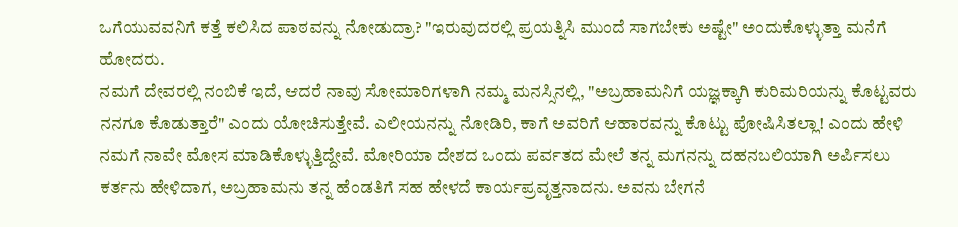ಒಗೆಯುವವನಿಗೆ ಕತ್ತೆ ಕಲಿಸಿದ ಪಾಠವನ್ನು ನೋಡುದ್ರಾ? "ಇರುವುದರಲ್ಲಿ ಪ್ರಯತ್ನಿಸಿ ಮುಂದೆ ಸಾಗಬೇಕು ಅಷ್ಟೇ" ಅಂದುಕೊಳ್ಳುತ್ತಾ ಮನೆಗೆ ಹೋದರು.
ನಮಗೆ ದೇವರಲ್ಲಿ ನಂಬಿಕೆ ಇದೆ, ಆದರೆ ನಾವು ಸೋಮಾರಿಗಳಾಗಿ ನಮ್ಮ ಮನಸ್ಸಿನಲ್ಲಿ, "ಅಬ್ರಹಾಮನಿಗೆ ಯಜ್ಞಕ್ಕಾಗಿ ಕುರಿಮರಿಯನ್ನು ಕೊಟ್ಟವರು ನನಗೂ ಕೊಡುತ್ತಾರೆ" ಎಂದು ಯೋಚಿಸುತ್ತೇವೆ. ಎಲೀಯನನ್ನು ನೋಡಿರಿ, ಕಾಗೆ ಅವರಿಗೆ ಆಹಾರವನ್ನು ಕೊಟ್ಟು ಪೋಷಿಸಿತಲ್ಲಾ! ಎಂದು ಹೇಳಿ ನಮಗೆ ನಾವೇ ಮೋಸ ಮಾಡಿಕೊಳ್ಳುತ್ತಿದ್ದೇವೆ. ಮೋರಿಯಾ ದೇಶದ ಒಂದು ಪರ್ವತದ ಮೇಲೆ ತನ್ನ ಮಗನನ್ನು ದಹನಬಲಿಯಾಗಿ ಅರ್ಪಿಸಲು ಕರ್ತನು ಹೇಳಿದಾಗ, ಅಬ್ರಹಾಮನು ತನ್ನ ಹೆಂಡತಿಗೆ ಸಹ ಹೇಳದೆ ಕಾರ್ಯಪ್ರವೃತ್ತನಾದನು. ಅವನು ಬೇಗನೆ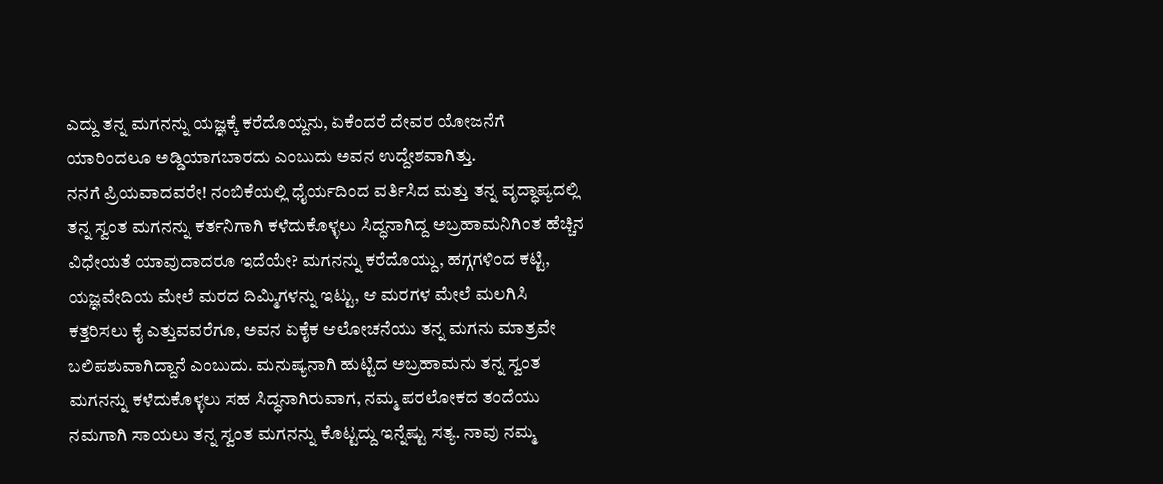ಎದ್ದು ತನ್ನ ಮಗನನ್ನು ಯಜ್ಞಕ್ಕೆ ಕರೆದೊಯ್ದನು, ಏಕೆಂದರೆ ದೇವರ ಯೋಜನೆಗೆ ಯಾರಿಂದಲೂ ಅಡ್ಡಿಯಾಗಬಾರದು ಎಂಬುದು ಅವನ ಉದ್ದೇಶವಾಗಿತ್ತು.
ನನಗೆ ಪ್ರಿಯವಾದವರೇ! ನಂಬಿಕೆಯಲ್ಲಿ ಧೈರ್ಯದಿಂದ ವರ್ತಿಸಿದ ಮತ್ತು ತನ್ನ ವೃದ್ಧಾಪ್ಯದಲ್ಲಿ ತನ್ನ ಸ್ವಂತ ಮಗನನ್ನು ಕರ್ತನಿಗಾಗಿ ಕಳೆದುಕೊಳ್ಳಲು ಸಿದ್ಧನಾಗಿದ್ದ ಅಬ್ರಹಾಮನಿಗಿಂತ ಹೆಚ್ಚಿನ ವಿಧೇಯತೆ ಯಾವುದಾದರೂ ಇದೆಯೇ? ಮಗನನ್ನು ಕರೆದೊಯ್ದು, ಹಗ್ಗಗಳಿಂದ ಕಟ್ಟಿ, ಯಜ್ಞವೇದಿಯ ಮೇಲೆ ಮರದ ದಿಮ್ಮಿಗಳನ್ನು ಇಟ್ಟು, ಆ ಮರಗಳ ಮೇಲೆ ಮಲಗಿಸಿ ಕತ್ತರಿಸಲು ಕೈ ಎತ್ತುವವರೆಗೂ, ಅವನ ಏಕೈಕ ಆಲೋಚನೆಯು ತನ್ನ ಮಗನು ಮಾತ್ರವೇ ಬಲಿಪಶುವಾಗಿದ್ದಾನೆ ಎಂಬುದು. ಮನುಷ್ಯನಾಗಿ ಹುಟ್ಟಿದ ಅಬ್ರಹಾಮನು ತನ್ನ ಸ್ವಂತ ಮಗನನ್ನು ಕಳೆದುಕೊಳ್ಳಲು ಸಹ ಸಿದ್ಧನಾಗಿರುವಾಗ, ನಮ್ಮ ಪರಲೋಕದ ತಂದೆಯು ನಮಗಾಗಿ ಸಾಯಲು ತನ್ನ ಸ್ವಂತ ಮಗನನ್ನು ಕೊಟ್ಟದ್ದು ಇನ್ನೆಷ್ಟು ಸತ್ಯ. ನಾವು ನಮ್ಮ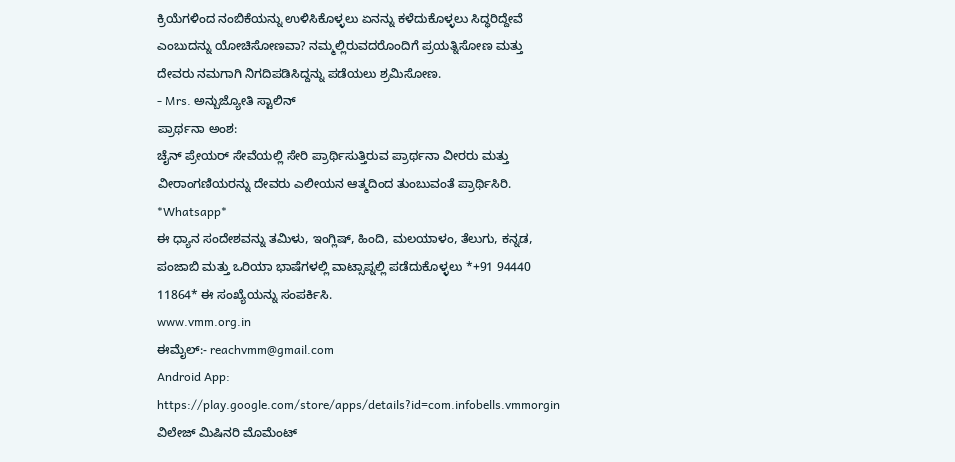ಕ್ರಿಯೆಗಳಿಂದ ನಂಬಿಕೆಯನ್ನು ಉಳಿಸಿಕೊಳ್ಳಲು ಏನನ್ನು ಕಳೆದುಕೊಳ್ಳಲು ಸಿದ್ಧರಿದ್ದೇವೆ ಎಂಬುದನ್ನು ಯೋಚಿಸೋಣವಾ? ನಮ್ಮಲ್ಲಿರುವದರೊಂದಿಗೆ ಪ್ರಯತ್ನಿಸೋಣ ಮತ್ತು ದೇವರು ನಮಗಾಗಿ ನಿಗದಿಪಡಿಸಿದ್ದನ್ನು ಪಡೆಯಲು ಶ್ರಮಿಸೋಣ.
- Mrs. ಅನ್ಬುಜ್ಯೋತಿ ಸ್ಟಾಲಿನ್
ಪ್ರಾರ್ಥನಾ ಅಂಶ:
ಚೈನ್ ಪ್ರೇಯರ್ ಸೇವೆಯಲ್ಲಿ ಸೇರಿ ಪ್ರಾರ್ಥಿಸುತ್ತಿರುವ ಪ್ರಾರ್ಥನಾ ವೀರರು ಮತ್ತು ವೀರಾಂಗಣಿಯರನ್ನು ದೇವರು ಎಲೀಯನ ಆತ್ಮದಿಂದ ತುಂಬುವಂತೆ ಪ್ರಾರ್ಥಿಸಿರಿ.
*Whatsapp*
ಈ ಧ್ಯಾನ ಸಂದೇಶವನ್ನು ತಮಿಳು, ಇಂಗ್ಲಿಷ್, ಹಿಂದಿ, ಮಲಯಾಳಂ, ತೆಲುಗು, ಕನ್ನಡ, ಪಂಜಾಬಿ ಮತ್ತು ಒರಿಯಾ ಭಾಷೆಗಳಲ್ಲಿ ವಾಟ್ಸಾಪ್ನಲ್ಲಿ ಪಡೆದುಕೊಳ್ಳಲು *+91 94440 11864* ಈ ಸಂಖ್ಯೆಯನ್ನು ಸಂಪರ್ಕಿಸಿ.
www.vmm.org.in
ಈಮೈಲ್:- reachvmm@gmail.com
Android App: https://play.google.com/store/apps/details?id=com.infobells.vmmorgin
ವಿಲೇಜ್ ಮಿಷಿನರಿ ಮೊಮೆಂಟ್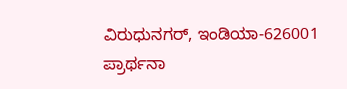ವಿರುಧುನಗರ್, ಇಂಡಿಯಾ-626001
ಪ್ರಾರ್ಥನಾ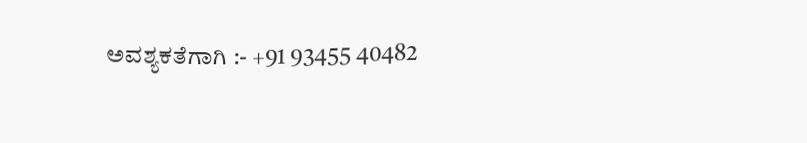ಅವಶ್ಯಕತೆಗಾಗಿ :- +91 93455 40482